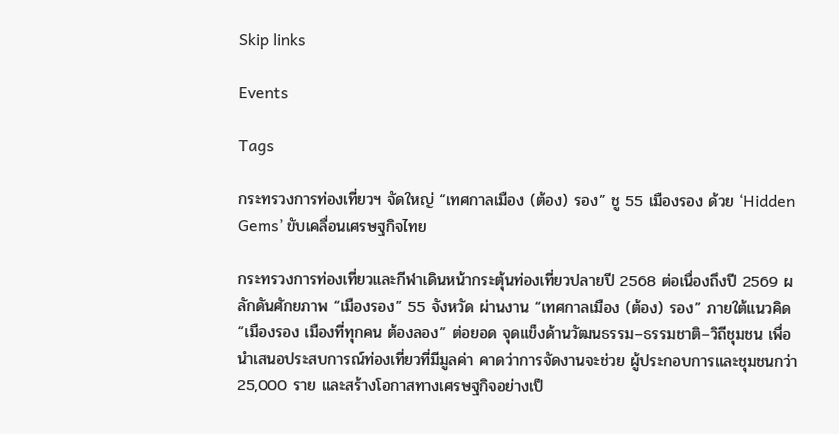Skip links

Events

Tags

กระทรวงการท่องเที่ยวฯ จัดใหญ่ “เทศกาลเมือง (ต้อง) รอง” ชู 55 เมืองรอง ด้วย ‘Hidden Gems’ ขับเคลื่อนเศรษฐกิจไทย

กระทรวงการท่องเที่ยวและกีฬาเดินหน้ากระตุ้นท่องเที่ยวปลายปี 2568 ต่อเนื่องถึงปี 2569 ผลักดันศักยภาพ “เมืองรอง” 55 จังหวัด ผ่านงาน “เทศกาลเมือง (ต้อง) รอง” ภายใต้แนวคิด “เมืองรอง เมืองที่ทุกคน ต้องลอง” ต่อยอด จุดแข็งด้านวัฒนธรรม–ธรรมชาติ–วิถีชุมชน เพื่อนำเสนอประสบการณ์ท่องเที่ยวที่มีมูลค่า คาดว่าการจัดงานจะช่วย ผู้ประกอบการและชุมชนกว่า 25,000 ราย และสร้างโอกาสทางเศรษฐกิจอย่างเป็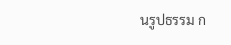นรูปธรรม ก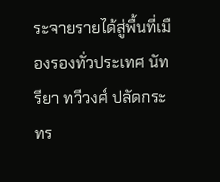ระจายรายได้สู่พื้นที่เมืองรองทั่วประเทศ นัทรียา ทวีวงศ์ ปลัดกระทร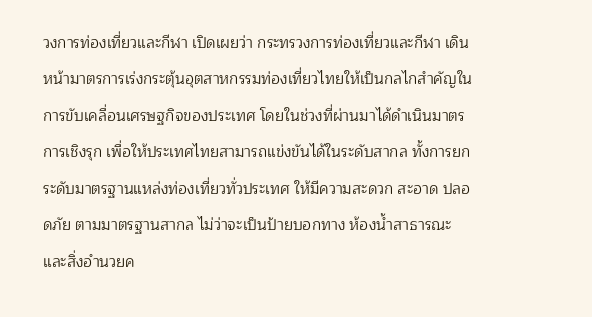วงการท่องเที่ยวและกีฬา เปิดเผยว่า กระทรวงการท่องเที่ยวและกีฬา เดินหน้ามาตรการเร่งกระตุ้นอุตสาหกรรมท่องเที่ยวไทยให้เป็นกลไกสำคัญในการขับเคลื่อนเศรษฐกิจของประเทศ โดยในช่วงที่ผ่านมาได้ดำเนินมาตรการเชิงรุก เพื่อให้ประเทศไทยสามารถแข่งขันได้ในระดับสากล ทั้งการยกระดับมาตรฐานแหล่งท่องเที่ยวทั่วประเทศ ให้มีความสะดวก สะอาด ปลอดภัย ตามมาตรฐานสากล ไม่ว่าจะเป็นป้ายบอกทาง ห้องน้ำสาธารณะ และสิ่งอำนวยค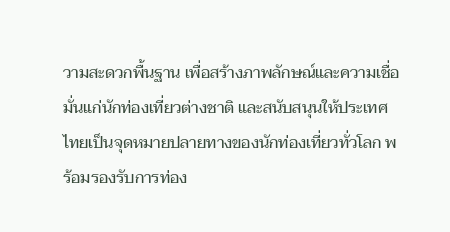วามสะดวกพื้นฐาน เพื่อสร้างภาพลักษณ์และความเชื่อมั่นแก่นักท่องเที่ยวต่างชาติ และสนับสนุนให้ประเทศไทยเป็นจุดหมายปลายทางของนักท่องเที่ยวทั่วโลก พร้อมรองรับการท่อง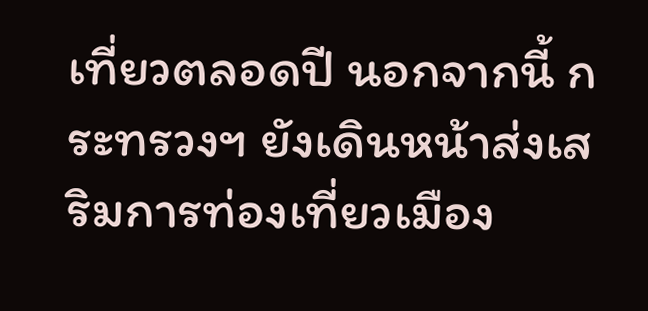เที่ยวตลอดปี นอกจากนี้ กระทรวงฯ ยังเดินหน้าส่งเสริมการท่องเที่ยวเมือง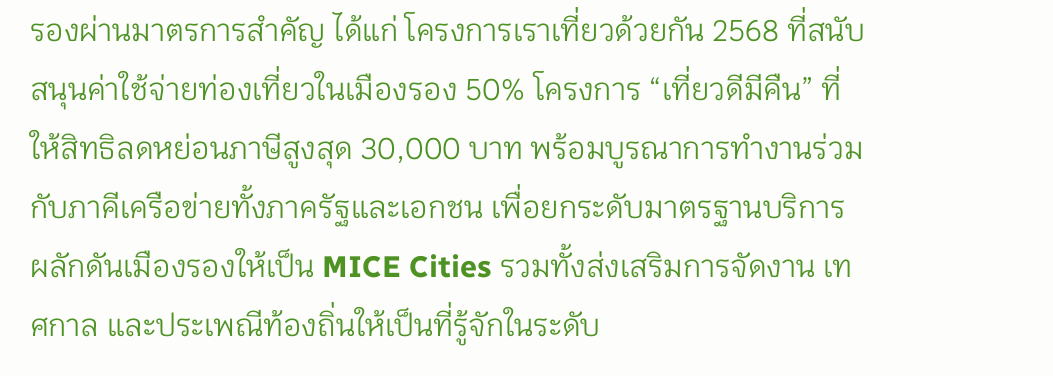รองผ่านมาตรการสำคัญ ได้แก่ โครงการเราเที่ยวด้วยกัน 2568 ที่สนับสนุนค่าใช้จ่ายท่องเที่ยวในเมืองรอง 50% โครงการ “เที่ยวดีมีคืน” ที่ให้สิทธิลดหย่อนภาษีสูงสุด 30,000 บาท พร้อมบูรณาการทำงานร่วมกับภาคีเครือข่ายทั้งภาครัฐและเอกชน เพื่อยกระดับมาตรฐานบริการ ผลักดันเมืองรองให้เป็น MICE Cities รวมทั้งส่งเสริมการจัดงาน เทศกาล และประเพณีท้องถิ่นให้เป็นที่รู้จักในระดับ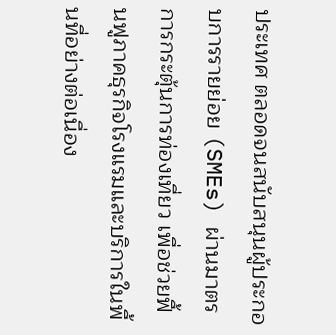ประเทศ ตลอดจนสนับสนุนผู้ประกอบการรายย่อย (SMEs) ผ่านมาตรการกระตุ้นการท่องเที่ยว เพื่อช่วยฟื้นฟูภาคธุรกิจโรงแรมและบริการในพื้นที่อย่างต่อเนื่อง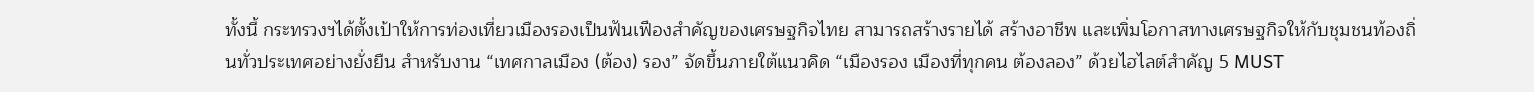ทั้งนี้ กระทรวงฯได้ตั้งเป้าให้การท่องเที่ยวเมืองรองเป็นฟันเฟืองสำคัญของเศรษฐกิจไทย สามารถสร้างรายได้ สร้างอาชีพ และเพิ่มโอกาสทางเศรษฐกิจให้กับชุมชนท้องถิ่นทั่วประเทศอย่างยั่งยืน สำหรับงาน “เทศกาลเมือง (ต้อง) รอง” จัดขึ้นภายใต้แนวคิด “เมืองรอง เมืองที่ทุกคน ต้องลอง” ด้วยไฮไลต์สำคัญ 5 MUST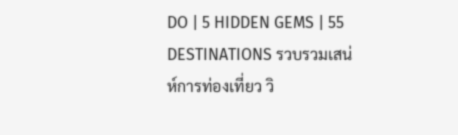DO | 5 HIDDEN GEMS | 55 DESTINATIONS รวบรวมเสน่ห์การท่องเที่ยว วิ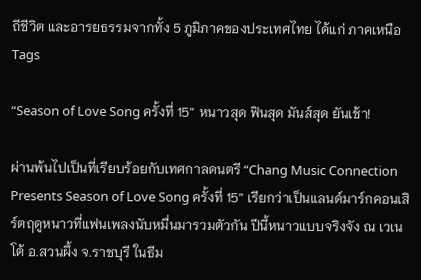ถีชีวิต และอารยธรรมจากทั้ง 5 ภูมิภาคของประเทศไทย ได้แก่ ภาคเหนือ
Tags

“Season of Love Song ครั้งที่ 15” หนาวสุด ฟินสุด มันส์สุด ยันเช้า!

ผ่านพ้นไปเป็นที่เรียบร้อยกับเทศกาลดนตรี “Chang Music Connection Presents Season of Love Song ครั้งที่ 15” เรียกว่าเป็นแลนด์มาร์กคอนเสิร์ตฤดูหนาวที่แฟนเพลงนับหมื่นมารวมตัวกัน ปีนี้หนาวแบบจริงจัง ณ เวเนโต้ อ.สวนผึ้ง จ.ราชบุรี ในธีม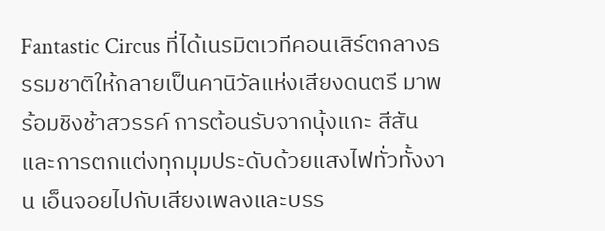Fantastic Circus ที่ได้เนรมิตเวทีคอนเสิร์ตกลางธรรมชาติให้กลายเป็นคานิวัลแห่งเสียงดนตรี มาพร้อมชิงช้าสวรรค์ การต้อนรับจากนุ้งแกะ สีสัน และการตกแต่งทุกมุมประดับด้วยแสงไฟทั่วทั้งงาน เอ็นจอยไปกับเสียงเพลงและบรร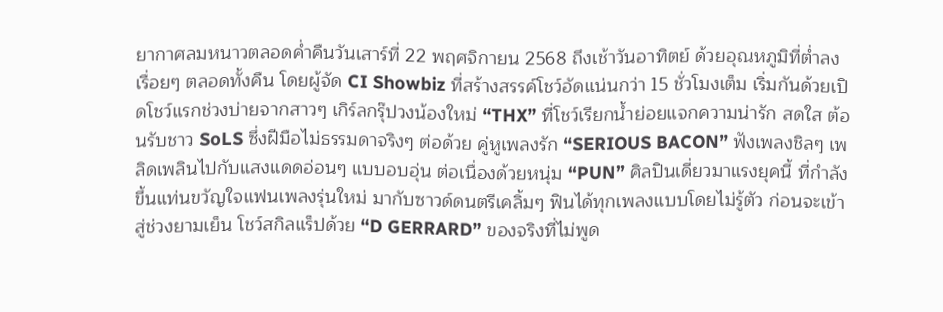ยากาศลมหนาวตลอดค่ำคืนวันเสาร์ที่ 22 พฤศจิกายน 2568 ถึงเช้าวันอาทิตย์ ด้วยอุณหภูมิที่ต่ำลงเรื่อยๆ ตลอดทั้งคืน โดยผู้จัด CI Showbiz ที่สร้างสรรค์โชว์อัดแน่นกว่า 15 ชั่วโมงเต็ม เริ่มกันด้วยเปิดโชว์แรกช่วงบ่ายจากสาวๆ เกิร์ลกรุ๊ปวงน้องใหม่ “THX” ที่โชว์เรียกน้ำย่อยแจกความน่ารัก สดใส ต้อนรับชาว SoLS ซึ่งฝีมือไม่ธรรมดาจริงๆ ต่อด้วย คู่หูเพลงรัก “SERIOUS BACON” ฟังเพลงชิลๆ เพลิดเพลินไปกับแสงแดดอ่อนๆ แบบอบอุ่น ต่อเนื่องด้วยหนุ่ม “PUN” ศิลปินเดี่ยวมาแรงยุคนี้ ที่กำลังขึ้นแท่นขวัญใจแฟนเพลงรุ่นใหม่ มากับซาวด์ดนตรีเคลิ้มๆ ฟินได้ทุกเพลงแบบโดยไม่รู้ตัว ก่อนจะเข้าสู่ช่วงยามเย็น โชว์สกิลแร็ปด้วย “D GERRARD” ของจริงที่ไม่พูด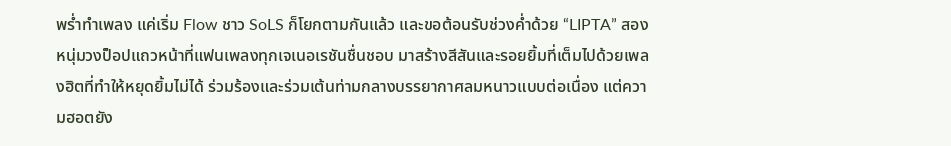พร่ำทำเพลง แค่เริ่ม Flow ชาว SoLS ก็โยกตามกันแล้ว และขอต้อนรับช่วงค่ำด้วย “LIPTA” สองหนุ่มวงป็อปแถวหน้าที่แฟนเพลงทุกเจเนอเรชันชื่นชอบ มาสร้างสีสันและรอยยิ้มที่เต็มไปด้วยเพลงฮิตที่ทำให้หยุดยิ้มไม่ได้ ร่วมร้องและร่วมเต้นท่ามกลางบรรยากาศลมหนาวแบบต่อเนื่อง แต่ความฮอตยัง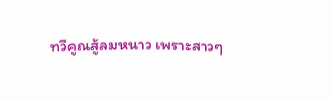ทวีคูณสู้ลมหนาว เพราะสาวๆ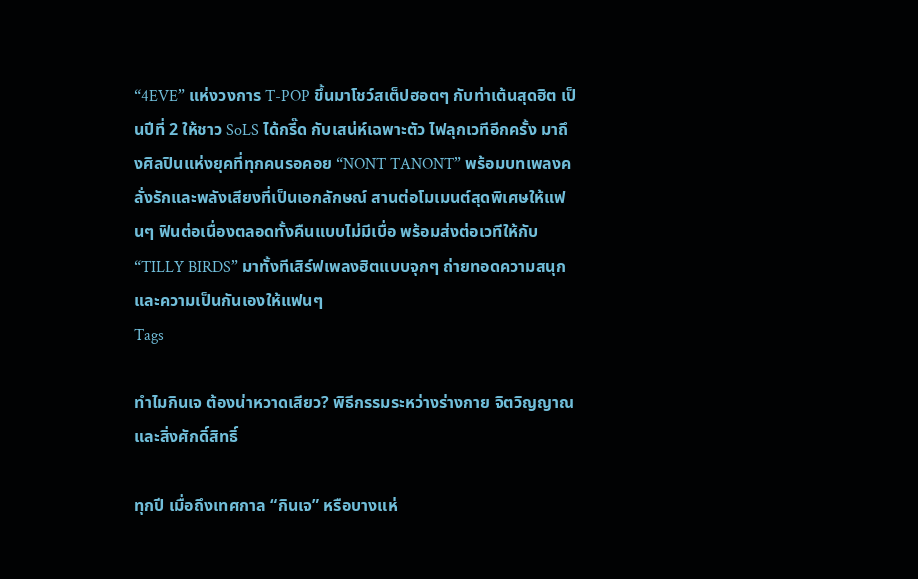“4EVE” แห่งวงการ T-POP ขึ้นมาโชว์สเต็ปฮอตๆ กับท่าเต้นสุดฮิต เป็นปีที่ 2 ให้ชาว SoLS ได้กรี๊ด กับเสน่ห์เฉพาะตัว ไฟลุกเวทีอีกครั้ง มาถึงศิลปินแห่งยุคที่ทุกคนรอคอย “NONT TANONT” พร้อมบทเพลงคลั่งรักและพลังเสียงที่เป็นเอกลักษณ์ สานต่อโมเมนต์สุดพิเศษให้แฟนๆ ฟินต่อเนื่องตลอดทั้งคืนแบบไม่มีเบื่อ พร้อมส่งต่อเวทีให้กับ “TILLY BIRDS” มาทั้งทีเสิร์ฟเพลงฮิตแบบจุกๆ ถ่ายทอดความสนุก และความเป็นกันเองให้แฟนๆ
Tags

ทำไมกินเจ ต้องน่าหวาดเสียว? พิธีกรรมระหว่างร่างกาย จิตวิญญาณ และสิ่งศักดิ์สิทธิ์

ทุกปี เมื่อถึงเทศกาล “กินเจ” หรือบางแห่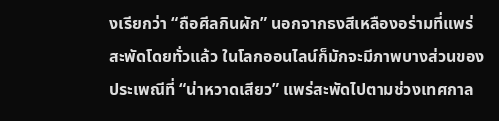งเรียกว่า “ถือศีลกินผัก” นอกจากธงสีเหลืองอร่ามที่แพร่สะพัดโดยทั่วแล้ว ในโลกออนไลน์ก็มักจะมีภาพบางส่วนของประเพณีที่ “น่าหวาดเสียว” แพร่สะพัดไปตามช่วงเทศกาล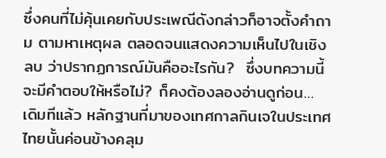ซึ่งคนที่ไม่คุ้นเคยกับประเพณีดังกล่าวก็อาจตั้งคำถาม ตามหาเหตุผล ตลอดจนแสดงความเห็นไปในเชิงลบ ว่าปรากฏการณ์มันคืออะไรกัน?  ซึ่งบทความนี้จะมีคำตอบให้หรือไม่? ก็คงต้องลองอ่านดูก่อน…   เดิมทีแล้ว หลักฐานที่มาของเทศกาลกินเจในประเทศไทยนั้นค่อนข้างคลุม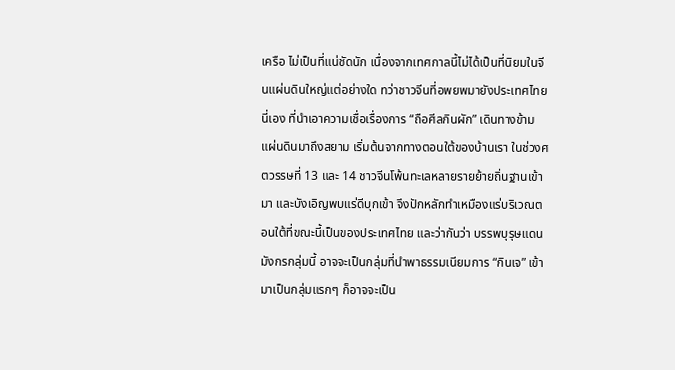เครือ ไม่เป็นที่แน่ชัดนัก เนื่องจากเทศกาลนี้ไม่ได้เป็นที่นิยมในจีนแผ่นดินใหญ่แต่อย่างใด ทว่าชาวจีนที่อพยพมายังประเทศไทยนี่เอง ที่นำเอาความเชื่อเรื่องการ “ถือศีลกินผัก” เดินทางข้ามแผ่นดินมาถึงสยาม เริ่มต้นจากทางตอนใต้ของบ้านเรา ในช่วงศตวรรษที่ 13 และ 14 ชาวจีนโพ้นทะเลหลายรายย้ายถิ่นฐานเข้ามา และบังเอิญพบแร่ดีบุกเข้า จึงปักหลักทำเหมืองแร่บริเวณตอนใต้ที่ขณะนี้เป็นของประเทศไทย และว่ากันว่า บรรพบุรุษแดนมังกรกลุ่มนี้ อาจจะเป็นกลุ่มที่นำพาธรรมเนียมการ “กินเจ” เข้ามาเป็นกลุ่มแรกๆ ก็อาจจะเป็น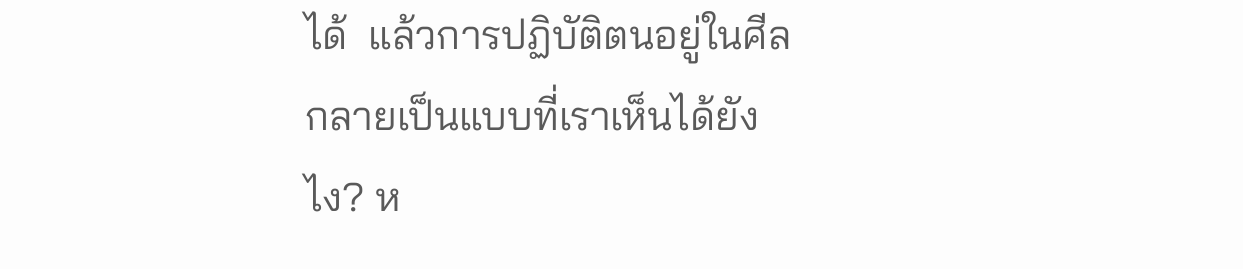ได้  แล้วการปฏิบัติตนอยู่ในศีล กลายเป็นแบบที่เราเห็นได้ยังไง? ห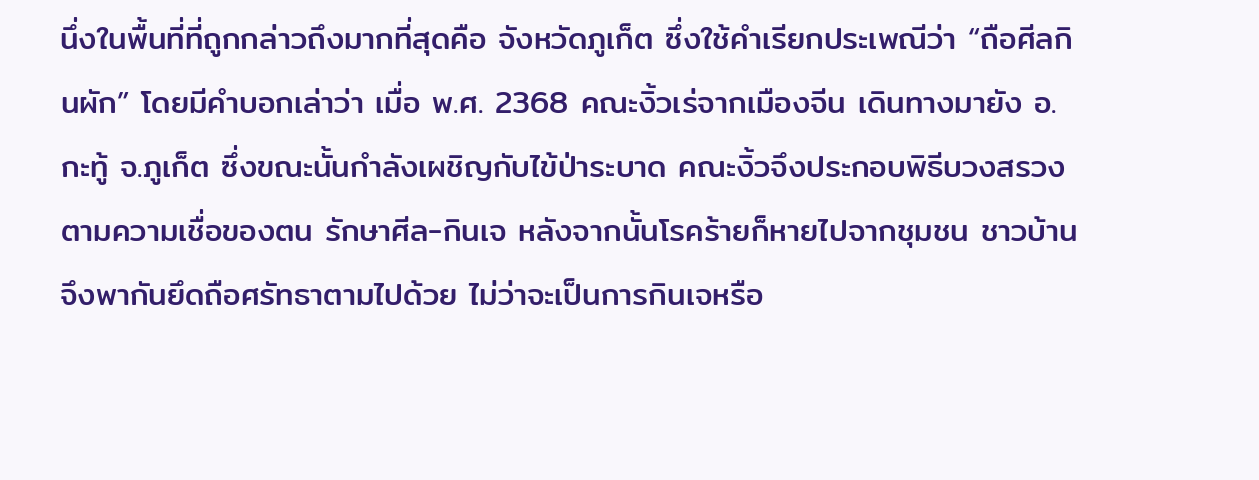นึ่งในพื้นที่ที่ถูกกล่าวถึงมากที่สุดคือ จังหวัดภูเก็ต ซึ่งใช้คำเรียกประเพณีว่า “ถือศีลกินผัก” โดยมีคำบอกเล่าว่า เมื่อ พ.ศ. 2368 คณะงิ้วเร่จากเมืองจีน เดินทางมายัง อ.กะทู้ จ.ภูเก็ต ซึ่งขณะนั้นกำลังเผชิญกับไข้ป่าระบาด คณะงิ้วจึงประกอบพิธีบวงสรวงตามความเชื่อของตน รักษาศีล-กินเจ หลังจากนั้นโรคร้ายก็หายไปจากชุมชน ชาวบ้านจึงพากันยึดถือศรัทธาตามไปด้วย ไม่ว่าจะเป็นการกินเจหรือ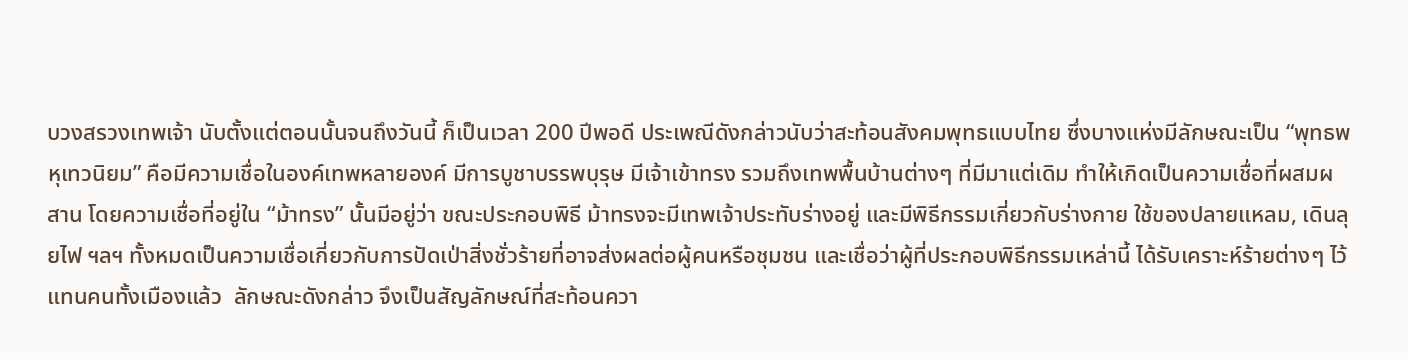บวงสรวงเทพเจ้า นับตั้งแต่ตอนนั้นจนถึงวันนี้ ก็เป็นเวลา 200 ปีพอดี ประเพณีดังกล่าวนับว่าสะท้อนสังคมพุทธแบบไทย ซึ่งบางแห่งมีลักษณะเป็น “พุทธพหุเทวนิยม” คือมีความเชื่อในองค์เทพหลายองค์ มีการบูชาบรรพบุรุษ มีเจ้าเข้าทรง รวมถึงเทพพื้นบ้านต่างๆ ที่มีมาแต่เดิม ทำให้เกิดเป็นความเชื่อที่ผสมผสาน โดยความเชื่อที่อยู่ใน “ม้าทรง” นั้นมีอยู่ว่า ขณะประกอบพิธี ม้าทรงจะมีเทพเจ้าประทับร่างอยู่ และมีพิธีกรรมเกี่ยวกับร่างกาย ใช้ของปลายแหลม, เดินลุยไฟ ฯลฯ ทั้งหมดเป็นความเชื่อเกี่ยวกับการปัดเป่าสิ่งชั่วร้ายที่อาจส่งผลต่อผู้คนหรือชุมชน และเชื่อว่าผู้ที่ประกอบพิธีกรรมเหล่านี้ ได้รับเคราะห์ร้ายต่างๆ ไว้แทนคนทั้งเมืองแล้ว  ลักษณะดังกล่าว จึงเป็นสัญลักษณ์ที่สะท้อนควา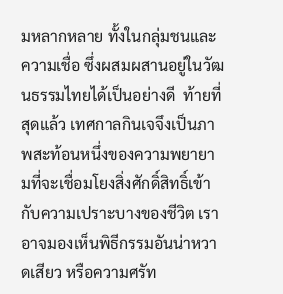มหลากหลาย ทั้งในกลุ่มชนและความเชื่อ ซึ่งผสมผสานอยู่ในวัฒนธรรมไทยได้เป็นอย่างดี  ท้ายที่สุดแล้ว เทศกาลกินเจจึงเป็นภาพสะท้อนหนึ่งของความพยายามที่จะเชื่อมโยงสิ่งศักดิ์สิทธิ์เข้ากับความเปราะบางของชีวิต เราอาจมองเห็นพิธีกรรมอันน่าหวาดเสียว หรือความศรัท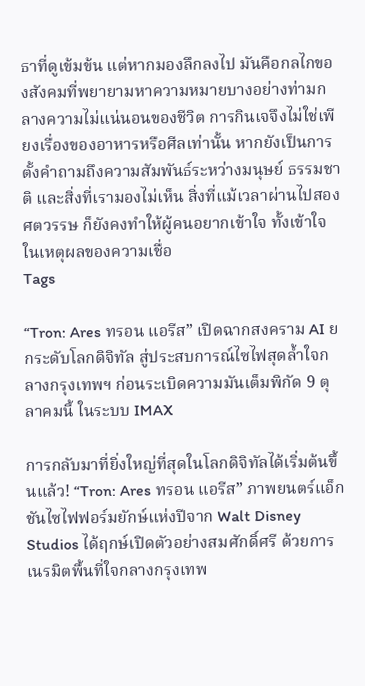ธาที่ดูเข้มข้น แต่หากมองลึกลงไป มันคือกลไกของสังคมที่พยายามหาความหมายบางอย่างท่ามกลางความไม่แน่นอนของชีวิต การกินเจจึงไม่ใช่เพียงเรื่องของอาหารหรือศีลเท่านั้น หากยังเป็นการตั้งคำถามถึงความสัมพันธ์ระหว่างมนุษย์ ธรรมชาติ และสิ่งที่เรามองไม่เห็น สิ่งที่แม้เวลาผ่านไปสองศตวรรษ ก็ยังคงทำให้ผู้คนอยากเข้าใจ ทั้งเข้าใจในเหตุผลของความเชื่อ
Tags

“Tron: Ares ทรอน แอรีส” เปิดฉากสงคราม AI ยกระดับโลกดิจิทัล สู่ประสบการณ์ไซไฟสุดล้ำใจกลางกรุงเทพฯ ก่อนระเบิดความมันเต็มพิกัด 9 ตุลาคมนี้ ในระบบ IMAX

การกลับมาที่ยิ่งใหญ่ที่สุดในโลกดิจิทัลได้เริ่มต้นขึ้นแล้ว! “Tron: Ares ทรอน แอรีส” ภาพยนตร์แอ็กชันไซไฟฟอร์มยักษ์แห่งปีจาก Walt Disney Studios ได้ฤกษ์เปิดตัวอย่างสมศักดิ์ศรี ด้วยการเนรมิตพื้นที่ใจกลางกรุงเทพ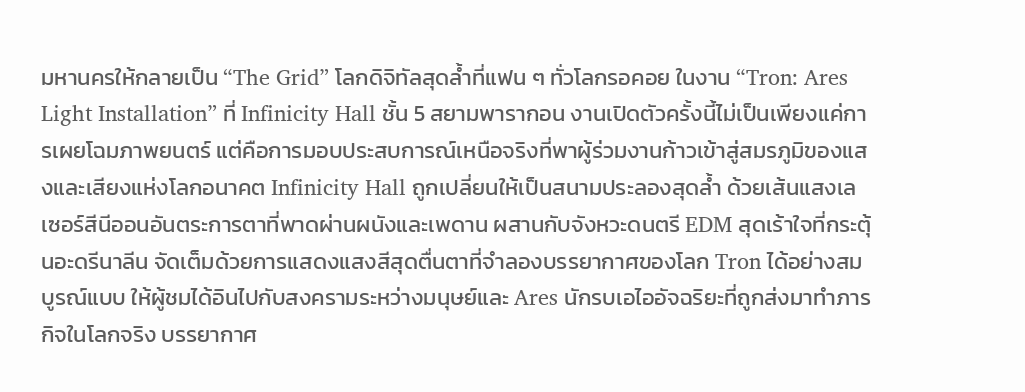มหานครให้กลายเป็น “The Grid” โลกดิจิทัลสุดล้ำที่แฟน ๆ ทั่วโลกรอคอย ในงาน “Tron: Ares Light Installation” ที่ Infinicity Hall ชั้น 5 สยามพารากอน งานเปิดตัวครั้งนี้ไม่เป็นเพียงแค่การเผยโฉมภาพยนตร์ แต่คือการมอบประสบการณ์เหนือจริงที่พาผู้ร่วมงานก้าวเข้าสู่สมรภูมิของแสงและเสียงแห่งโลกอนาคต Infinicity Hall ถูกเปลี่ยนให้เป็นสนามประลองสุดล้ำ ด้วยเส้นแสงเลเซอร์สีนีออนอันตระการตาที่พาดผ่านผนังและเพดาน ผสานกับจังหวะดนตรี EDM สุดเร้าใจที่กระตุ้นอะดรีนาลีน จัดเต็มด้วยการแสดงแสงสีสุดตื่นตาที่จำลองบรรยากาศของโลก Tron ได้อย่างสมบูรณ์แบบ ให้ผู้ชมได้อินไปกับสงครามระหว่างมนุษย์และ Ares นักรบเอไออัจฉริยะที่ถูกส่งมาทำภารกิจในโลกจริง บรรยากาศ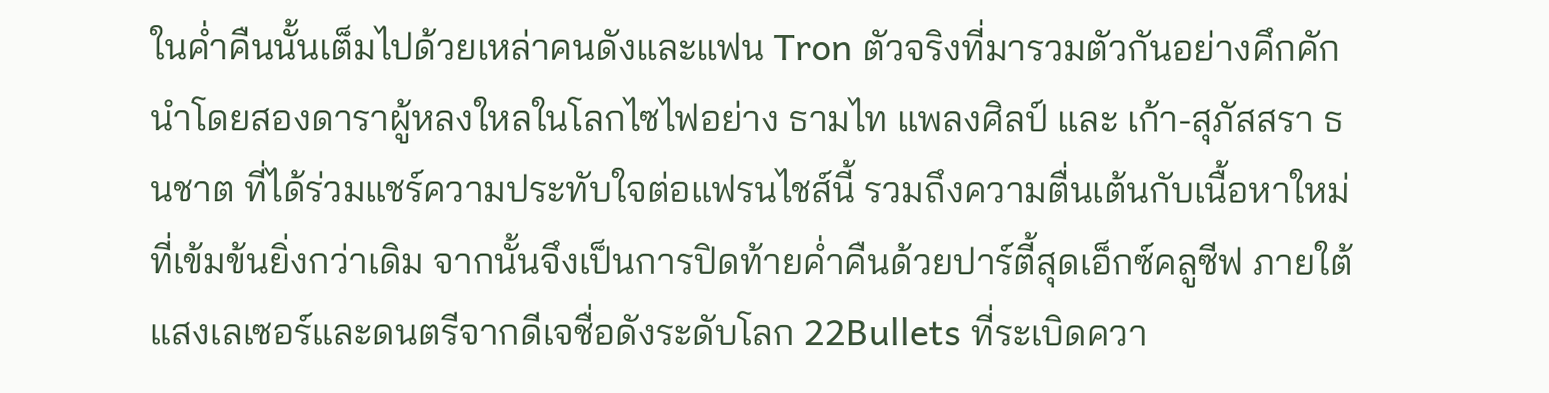ในค่ำคืนนั้นเต็มไปด้วยเหล่าคนดังและแฟน Tron ตัวจริงที่มารวมตัวกันอย่างคึกคัก นำโดยสองดาราผู้หลงใหลในโลกไซไฟอย่าง ธามไท แพลงศิลป์ และ เก้า-สุภัสสรา ธนชาต ที่ได้ร่วมแชร์ความประทับใจต่อแฟรนไชส์นี้ รวมถึงความตื่นเต้นกับเนื้อหาใหม่ที่เข้มข้นยิ่งกว่าเดิม จากนั้นจึงเป็นการปิดท้ายค่ำคืนด้วยปาร์ตี้สุดเอ็กซ์คลูซีฟ ภายใต้แสงเลเซอร์และดนตรีจากดีเจชื่อดังระดับโลก 22Bullets ที่ระเบิดควา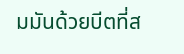มมันด้วยบีตที่ส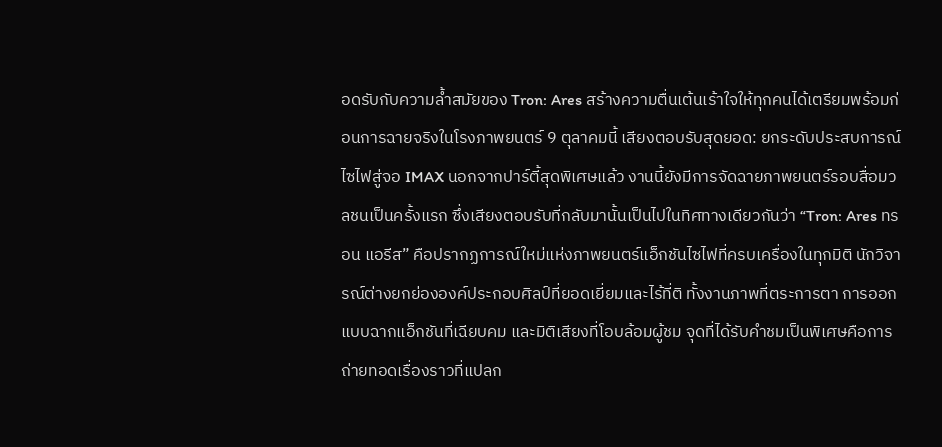อดรับกับความล้ำสมัยของ Tron: Ares สร้างความตื่นเต้นเร้าใจให้ทุกคนได้เตรียมพร้อมก่อนการฉายจริงในโรงภาพยนตร์ 9 ตุลาคมนี้ เสียงตอบรับสุดยอด: ยกระดับประสบการณ์ไซไฟสู่จอ IMAX นอกจากปาร์ตี้สุดพิเศษแล้ว งานนี้ยังมีการจัดฉายภาพยนตร์รอบสื่อมวลชนเป็นครั้งแรก ซึ่งเสียงตอบรับที่กลับมานั้นเป็นไปในทิศทางเดียวกันว่า “Tron: Ares ทรอน แอรีส” คือปรากฏการณ์ใหม่แห่งภาพยนตร์แอ็กชันไซไฟที่ครบเครื่องในทุกมิติ นักวิจารณ์ต่างยกย่ององค์ประกอบศิลป์ที่ยอดเยี่ยมและไร้ที่ติ ทั้งงานภาพที่ตระการตา การออกแบบฉากแอ็กชันที่เฉียบคม และมิติเสียงที่โอบล้อมผู้ชม จุดที่ได้รับคำชมเป็นพิเศษคือการถ่ายทอดเรื่องราวที่แปลก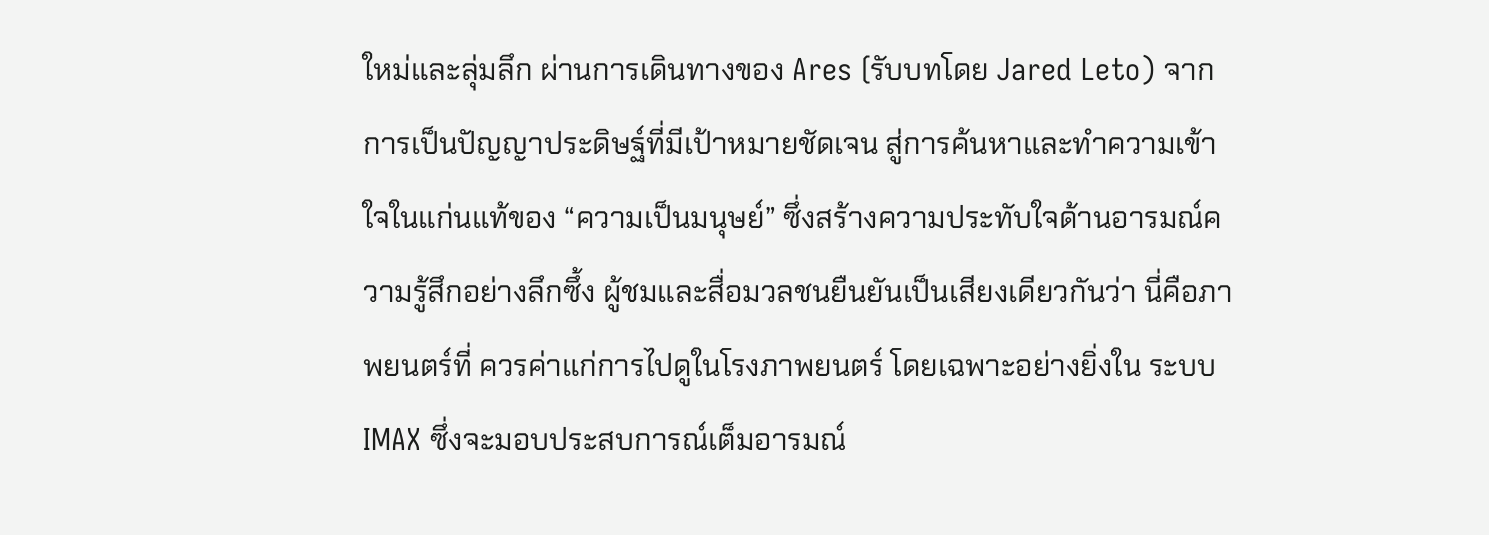ใหม่และลุ่มลึก ผ่านการเดินทางของ Ares (รับบทโดย Jared Leto) จากการเป็นปัญญาประดิษฐ์ที่มีเป้าหมายชัดเจน สู่การค้นหาและทำความเข้าใจในแก่นแท้ของ “ความเป็นมนุษย์” ซึ่งสร้างความประทับใจด้านอารมณ์ความรู้สึกอย่างลึกซึ้ง ผู้ชมและสื่อมวลชนยืนยันเป็นเสียงเดียวกันว่า นี่คือภาพยนตร์ที่ ควรค่าแก่การไปดูในโรงภาพยนตร์ โดยเฉพาะอย่างยิ่งใน ระบบ IMAX ซึ่งจะมอบประสบการณ์เต็มอารมณ์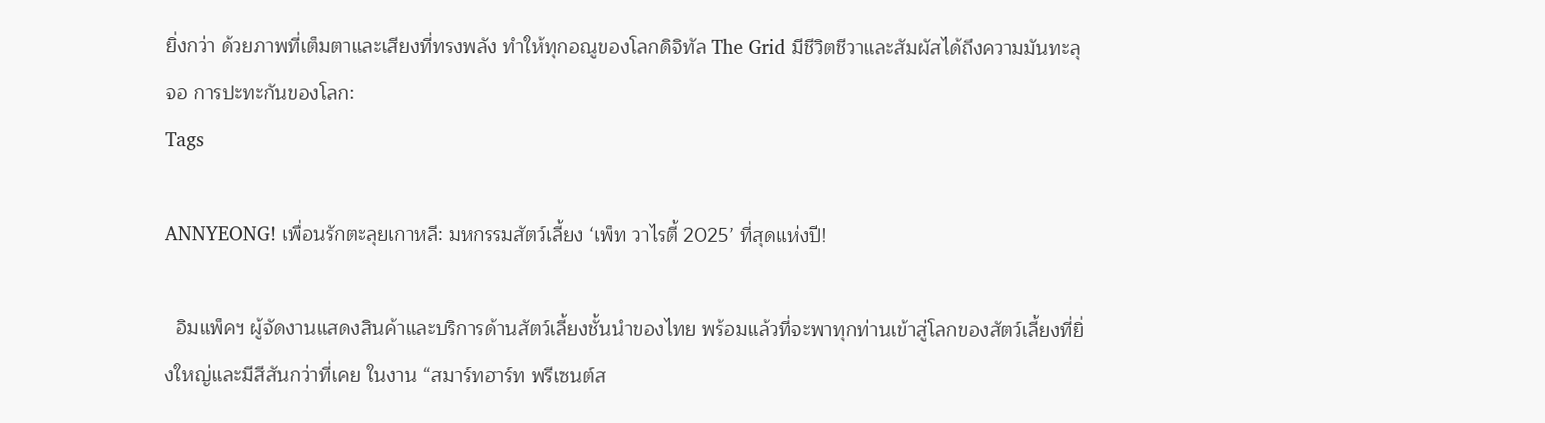ยิ่งกว่า ด้วยภาพที่เต็มตาและเสียงที่ทรงพลัง ทำให้ทุกอณูของโลกดิจิทัล The Grid มีชีวิตชีวาและสัมผัสได้ถึงความมันทะลุจอ การปะทะกันของโลก:
Tags

ANNYEONG! เพื่อนรักตะลุยเกาหลี: มหกรรมสัตว์เลี้ยง ‘เพ็ท วาไรตี้ 2025’ ที่สุดแห่งปี!

  อิมแพ็คฯ ผู้จัดงานแสดงสินค้าและบริการด้านสัตว์เลี้ยงชั้นนำของไทย พร้อมแล้วที่จะพาทุกท่านเข้าสู่โลกของสัตว์เลี้ยงที่ยิ่งใหญ่และมีสีสันกว่าที่เคย ในงาน “สมาร์ทฮาร์ท พรีเซนต์ส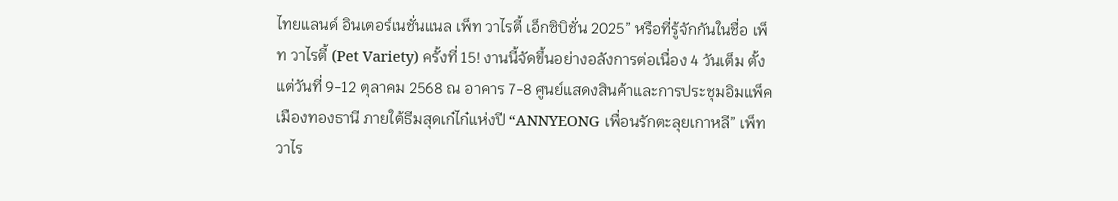ไทยแลนด์ อินเตอร์เนชั่นแนล เพ็ท วาไรตี้ เอ็กซิบิชั่น 2025” หรือที่รู้จักกันในชื่อ เพ็ท วาไรตี้ (Pet Variety) ครั้งที่ 15! งานนี้จัดขึ้นอย่างอลังการต่อเนื่อง 4 วันเต็ม ตั้งแต่วันที่ 9-12 ตุลาคม 2568 ณ อาคาร 7-8 ศูนย์แสดงสินค้าและการประชุมอิมแพ็ค เมืองทองธานี ภายใต้ธีมสุดเก๋ไก๋แห่งปี “ANNYEONG เพื่อนรักตะลุยเกาหลี” เพ็ท วาไร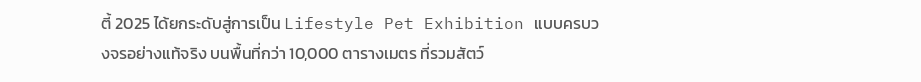ตี้ 2025 ได้ยกระดับสู่การเป็น Lifestyle Pet Exhibition แบบครบวงจรอย่างแท้จริง บนพื้นที่กว่า 10,000 ตารางเมตร ที่รวมสัตว์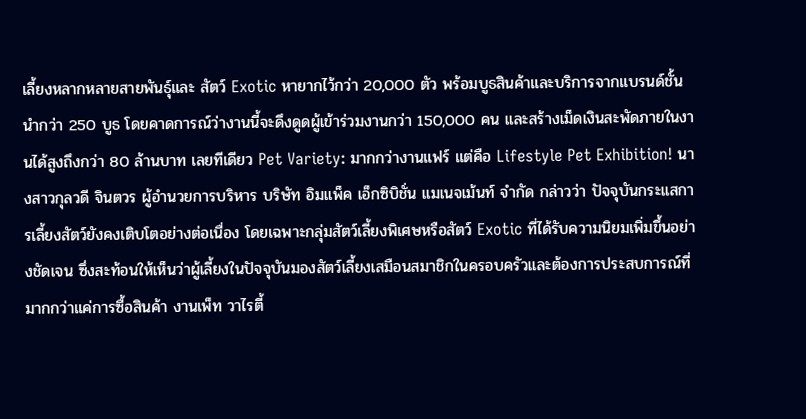เลี้ยงหลากหลายสายพันธุ์และ สัตว์ Exotic หายากไว้กว่า 20,000 ตัว พร้อมบูธสินค้าและบริการจากแบรนด์ชั้นนำกว่า 250 บูธ โดยคาดการณ์ว่างานนี้จะดึงดูดผู้เข้าร่วมงานกว่า 150,000 คน และสร้างเม็ดเงินสะพัดภายในงานได้สูงถึงกว่า 80 ล้านบาท เลยทีเดียว Pet Variety: มากกว่างานแฟร์ แต่คือ Lifestyle Pet Exhibition! นางสาวกุลวดี จินตวร ผู้อำนวยการบริหาร บริษัท อิมแพ็ค เอ็กซิบิชั่น แมเนจเม้นท์ จำกัด กล่าวว่า ปัจจุบันกระแสการเลี้ยงสัตว์ยังคงเติบโตอย่างต่อเนื่อง โดยเฉพาะกลุ่มสัตว์เลี้ยงพิเศษหรือสัตว์ Exotic ที่ได้รับความนิยมเพิ่มขึ้นอย่างชัดเจน ซึ่งสะท้อนให้เห็นว่าผู้เลี้ยงในปัจจุบันมองสัตว์เลี้ยงเสมือนสมาชิกในครอบครัวและต้องการประสบการณ์ที่มากกว่าแค่การซื้อสินค้า งานเพ็ท วาไรตี้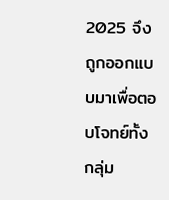2025 จึงถูกออกแบบมาเพื่อตอบโจทย์ทั้งกลุ่ม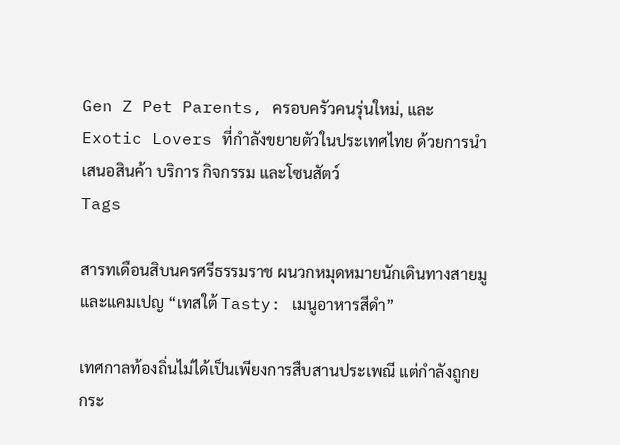Gen Z Pet Parents, ครอบครัวคนรุ่นใหม่, และ Exotic Lovers ที่กำลังขยายตัวในประเทศไทย ด้วยการนำเสนอสินค้า บริการ กิจกรรม และโซนสัตว์
Tags

สารทเดือนสิบนครศรีธรรมราช ผนวกหมุดหมายนักเดินทางสายมู และแคมเปญ “เทสใต้ Tasty: เมนูอาหารสีดำ”

เทศกาลท้องถิ่นไม่ได้เป็นเพียงการสืบสานประเพณี แต่กำลังถูกยกระ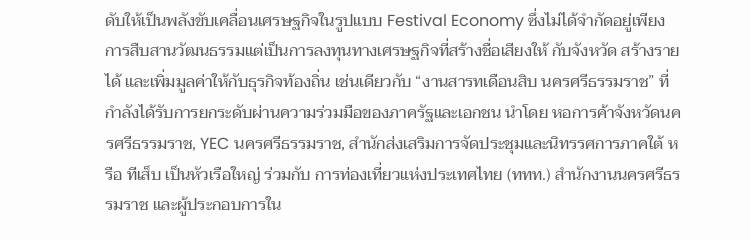ดับให้เป็นพลังขับเคลื่อนเศรษฐกิจในรูปแบบ Festival Economy ซึ่งไม่ได้จำกัดอยู่เพียงการสืบสานวัฒนธรรมแต่เป็นการลงทุนทางเศรษฐกิจที่สร้างชื่อเสียงให้ กับจังหวัด สร้างรายได้ และเพิ่มมูลค่าให้กับธุรกิจท้องถิ่น เช่นเดียวกับ “งานสารทเดือนสิบ นครศรีธรรมราช” ที่กำลังได้รับการยกระดับผ่านความร่วมมือของภาครัฐและเอกชน นำโดย หอการค้าจังหวัดนครศรีธรรมราช, YEC นครศรีธรรมราช, สำนักส่งเสริมการจัดประชุมและนิทรรศการภาคใต้ หรือ ทีเส็บ เป็นหัวเรือใหญ่ ร่วมกับ การท่องเที่ยวแห่งประเทศไทย (ททท.) สำนักงานนครศรีธรรมราช และผู้ประกอบการใน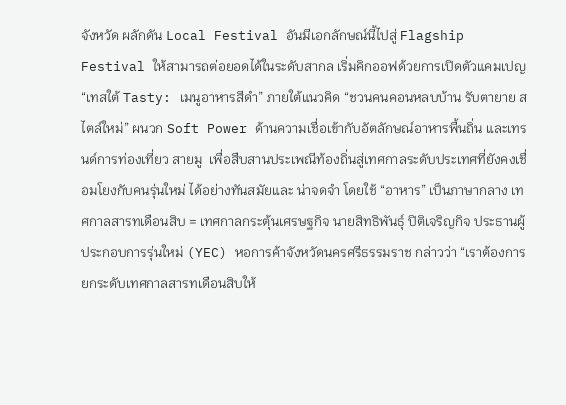จังหวัด ผลักดัน Local Festival อันมีเอกลักษณ์นี้ไปสู่ Flagship Festival ให้สามารถต่อยอดได้ในระดับสากล เริ่มคิกออฟด้วยการเปิดตัวแคมเปญ “เทสใต้ Tasty: เมนูอาหารสีดำ” ภายใต้แนวคิด “ชวนคนคอนหลบบ้าน รับตายาย สไตล์ใหม่” ผนวก Soft Power ด้านความเชื่อเข้ากับอัตลักษณ์อาหารพื้นถิ่น และเทรนด์การท่องเที่ยว สายมู  เพื่อสืบสานประเพณีท้องถิ่นสู่เทศกาลระดับประเทศที่ยังคงเชื่อมโยงกับคนรุ่นใหม่ ได้อย่างทันสมัยและ น่าจดจำ โดยใช้ “อาหาร” เป็นภาษากลาง เทศกาลสารทเดือนสิบ = เทศกาลกระตุ้นเศรษฐกิจ นายสิทธิพันธุ์ ปิติเจริญกิจ ประธานผู้ประกอบการรุ่นใหม่ (YEC) หอการค้าจังหวัดนครศรีธรรมราช กล่าวว่า “เราต้องการยกระดับเทศกาลสารทเดือนสิบให้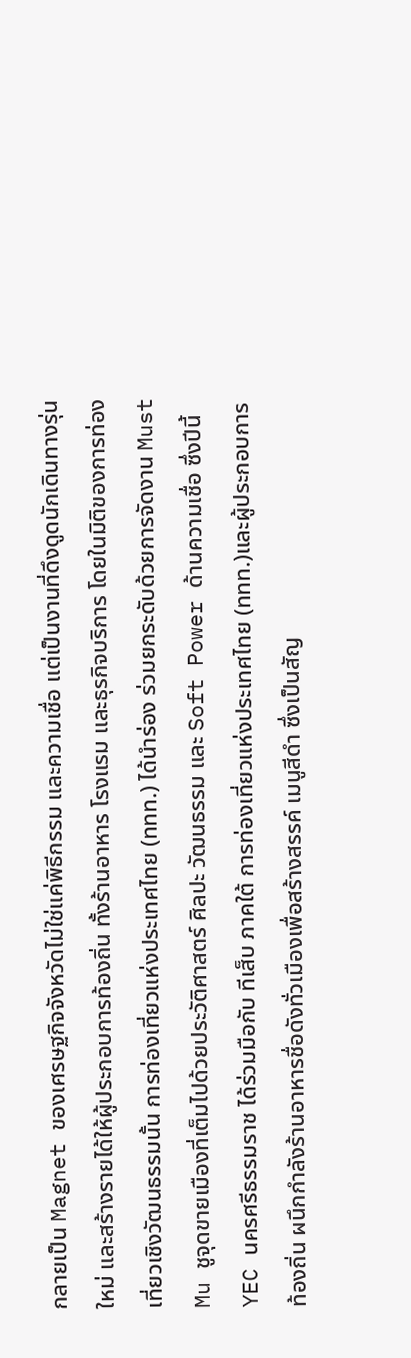กลายเป็น Magnet ของเศรษฐกิจจังหวัดไม่ใช่แค่พิธีกรรม และความเชื่อ แต่เป็นงานที่ดึงดูดนักเดินทางรุ่นใหม่ และสร้างรายได้ให้ผู้ประกอบการท้องถิ่น ทั้งร้านอาหาร โรงแรม และธุรกิจบริการ โดยในมิติของการท่องเที่ยวเชิงวัฒนธรรมนั้น การท่องเที่ยวแห่งประเทศไทย (ททท.) ได้นำร่อง ร่วมยกระดับด้วยการจัดงาน Must Mu ชูจุดขายเมืองที่เต็มไปด้วยประวัติศาสตร์ ศิลปะ วัฒนธรรม และ Soft Power ด้านความเชื่อ ซึ่งปีนี้ YEC นครศรีธรรมราช ได้ร่วมมือกับ ทีเส็บ ภาคใต้ การท่องเที่ยวแห่งประเทศไทย (ททท.)และผู้ประกอบการ ท้องถิ่น ผนึกกำลังร้านอาหารชื่อดังทั่วเมืองเพื่อสร้างสรรค์ เมนูสีดำ ซึ่งเป็นสัญ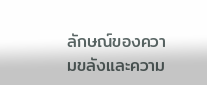ลักษณ์ของความขลังและความ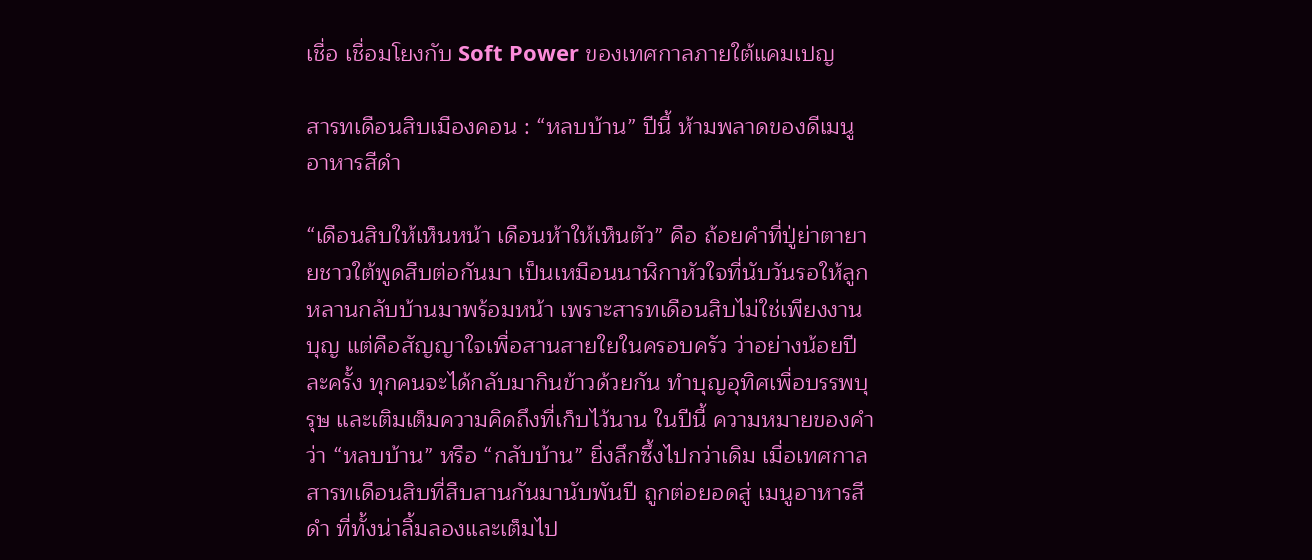เชื่อ เชื่อมโยงกับ Soft Power ของเทศกาลภายใต้แคมเปญ

สารทเดือนสิบเมืองคอน : “หลบบ้าน” ปีนี้ ห้ามพลาดของดีเมนูอาหารสีดำ

“เดือนสิบให้เห็นหน้า เดือนห้าให้เห็นตัว” คือ ถ้อยคำที่ปู่ย่าตายายชาวใต้พูดสืบต่อกันมา เป็นเหมือนนาฬิกาหัวใจที่นับวันรอให้ลูกหลานกลับบ้านมาพร้อมหน้า เพราะสารทเดือนสิบไม่ใช่เพียงงานบุญ แต่คือสัญญาใจเพื่อสานสายใยในครอบครัว ว่าอย่างน้อยปีละครั้ง ทุกคนจะได้กลับมากินข้าวด้วยกัน ทำบุญอุทิศเพื่อบรรพบุรุษ และเติมเต็มความคิดถึงที่เก็บไว้นาน ในปีนี้ ความหมายของคำว่า “หลบบ้าน” หรือ “กลับบ้าน” ยิ่งลึกซึ้งไปกว่าเดิม เมื่อเทศกาลสารทเดือนสิบที่สืบสานกันมานับพันปี ถูกต่อยอดสู่ เมนูอาหารสีดำ ที่ทั้งน่าลิ้มลองและเต็มไป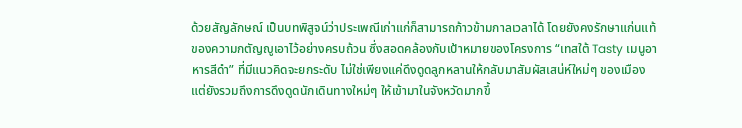ด้วยสัญลักษณ์ เป็นบทพิสูจน์ว่าประเพณีเก่าแก่ก็สามารถก้าวข้ามกาลเวลาได้ โดยยังคงรักษาแก่นแท้ของความกตัญญูเอาไว้อย่างครบถ้วน ซึ่งสอดคล้องกับเป้าหมายของโครงการ “เทสใต้ Tasty เมนูอาหารสีดำ” ที่มีแนวคิดจะยกระดับ ไม่ใช่เพียงแค่ดึงดูดลูกหลานให้กลับมาสัมผัสเสน่ห์ใหม่ๆ ของเมือง แต่ยังรวมถึงการดึงดูดนักเดินทางใหม่ๆ ให้เข้ามาในจังหวัดมากขึ้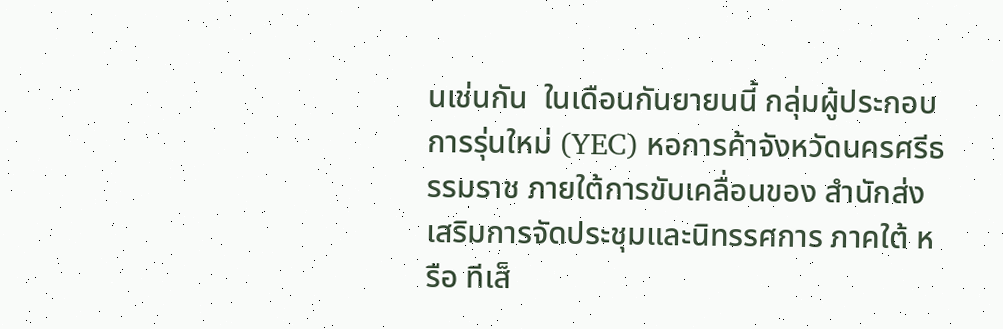นเช่นกัน  ในเดือนกันยายนนี้ กลุ่มผู้ประกอบการรุ่นใหม่ (YEC) หอการค้าจังหวัดนครศรีธรรมราช ภายใต้การขับเคลื่อนของ สำนักส่งเสริมการจัดประชุมและนิทรรศการ ภาคใต้ หรือ ทีเส็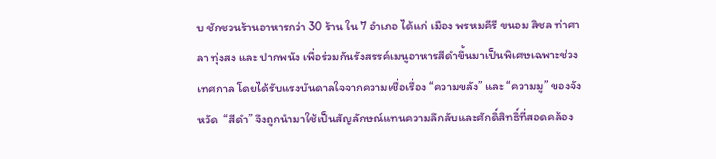บ ชักชวนร้านอาหารกว่า 30 ร้าน ใน 7 อำเภอ ได้แก่ เมือง พรหมคีรี ขนอม สิชล ท่าศาลา ทุ่งสง และ ปากพนัง เพื่อร่วมกันรังสรรค์เมนูอาหารสีดำขึ้นมาเป็นพิเศษเฉพาะช่วงเทศกาล โดยได้รับแรงบันดาลใจจากความเชื่อเรื่อง “ความขลัง” และ “ความมู” ของจังหวัด  “สีดำ” จึงถูกนำมาใช้เป็นสัญลักษณ์แทนความลึกลับและศักดิ์สิทธิ์ที่สอดคล้อง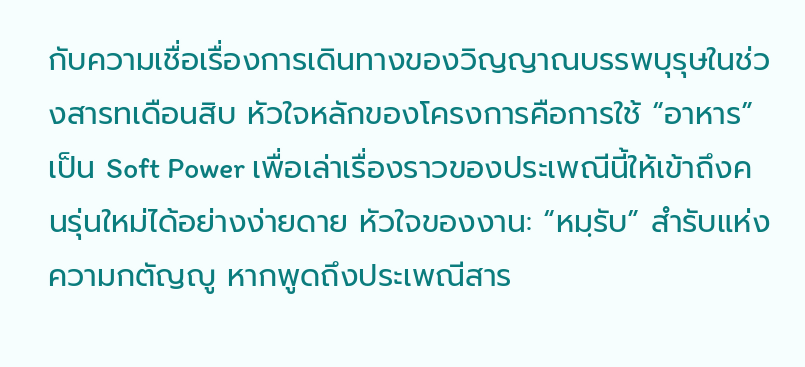กับความเชื่อเรื่องการเดินทางของวิญญาณบรรพบุรุษในช่วงสารทเดือนสิบ หัวใจหลักของโครงการคือการใช้ “อาหาร” เป็น Soft Power เพื่อเล่าเรื่องราวของประเพณีนี้ให้เข้าถึงคนรุ่นใหม่ได้อย่างง่ายดาย หัวใจของงาน: “หมฺรับ” สำรับแห่งความกตัญญู หากพูดถึงประเพณีสาร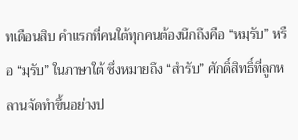ทเดือนสิบ คำแรกที่คนใต้ทุกคนต้องนึกถึงคือ “หมฺรับ” หรือ “มฺรับ” ในภาษาใต้ ซึ่งหมายถึง “สำรับ” ศักดิ์สิทธิ์ที่ลูกหลานจัดทำขึ้นอย่างป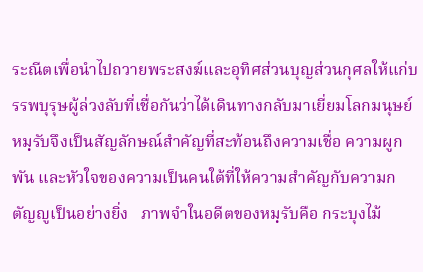ระณีตเพื่อนำไปถวายพระสงฆ์และอุทิศส่วนบุญส่วนกุศลให้แก่บรรพบุรุษผู้ล่วงลับที่เชื่อกันว่าได้เดินทางกลับมาเยี่ยมโลกมนุษย์ หมฺรับจึงเป็นสัญลักษณ์สำคัญที่สะท้อนถึงความเชื่อ ความผูกพัน และหัวใจของความเป็นคนใต้ที่ให้ความสำคัญกับความกตัญญูเป็นอย่างยิ่ง   ภาพจำในอดีตของหมฺรับคือ กระบุงไม้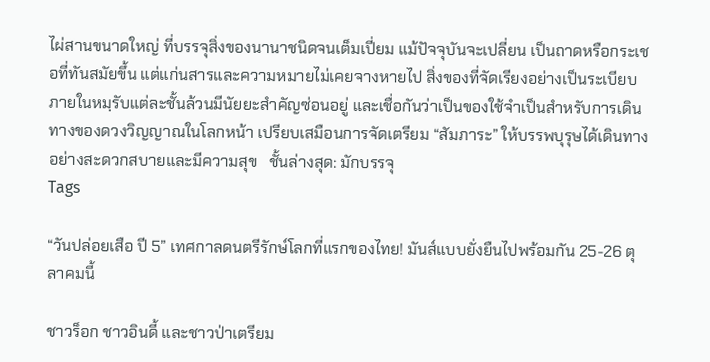ไผ่สานขนาดใหญ่ ที่บรรจุสิ่งของนานาชนิดจนเต็มเปี่ยม แม้ปัจจุบันจะเปลี่ยน เป็นถาดหรือกระเชอที่ทันสมัยขึ้น แต่แก่นสารและความหมายไม่เคยจางหายไป สิ่งของที่จัดเรียงอย่างเป็นระเบียบภายในหมฺรับแต่ละชั้นล้วนมีนัยยะสำคัญซ่อนอยู่ และเชื่อกันว่าเป็นของใช้จำเป็นสำหรับการเดินทางของดวงวิญญาณในโลกหน้า เปรียบเสมือนการจัดเตรียม “สัมภาระ” ให้บรรพบุรุษได้เดินทางอย่างสะดวกสบายและมีความสุข   ชั้นล่างสุด: มักบรรจุ
Tags

“วันปล่อยเสือ ปี 5” เทศกาลดนตรีรักษ์โลกที่แรกของไทย! มันส์แบบยั่งยืนไปพร้อมกัน 25-26 ตุลาคมนี้

ชาวร็อก ชาวอินดี้ และชาวป่าเตรียม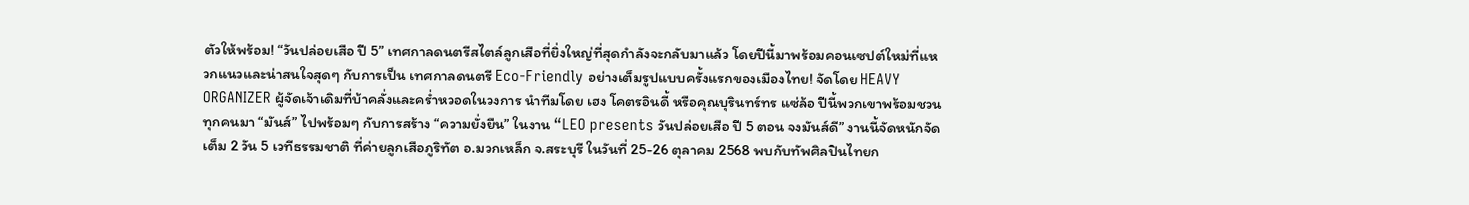ตัวให้พร้อม! “วันปล่อยเสือ ปี 5” เทศกาลดนตรีสไตล์ลูกเสือที่ยิ่งใหญ่ที่สุดกำลังจะกลับมาแล้ว โดยปีนี้มาพร้อมคอนเซปต์ใหม่ที่แหวกแนวและน่าสนใจสุดๆ กับการเป็น เทศกาลดนตรี Eco-Friendly อย่างเต็มรูปแบบครั้งแรกของเมืองไทย! จัดโดย HEAVY ORGANIZER ผู้จัดเจ้าเดิมที่บ้าคลั่งและคร่ำหวอดในวงการ นำทีมโดย เฮง โคตรอินดี้ หรือคุณบุรินทร์ทร แซ่ล้อ ปีนี้พวกเขาพร้อมชวนทุกคนมา “มันส์” ไปพร้อมๆ กับการสร้าง “ความยั่งยืน” ในงาน “LEO presents วันปล่อยเสือ ปี 5 ตอน จงมันส์ดี” งานนี้จัดหนักจัดเต็ม 2 วัน 5 เวทีธรรมชาติ ที่ค่ายลูกเสือภูริทัต อ.มวกเหล็ก จ.สระบุรี ในวันที่ 25-26 ตุลาคม 2568 พบกับทัพศิลปินไทยก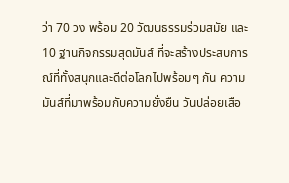ว่า 70 วง พร้อม 20 วัฒนธรรมร่วมสมัย และ 10 ฐานกิจกรรมสุดมันส์ ที่จะสร้างประสบการณ์ที่ทั้งสนุกและดีต่อโลกไปพร้อมๆ กัน ความมันส์ที่มาพร้อมกับความยั่งยืน วันปล่อยเสือ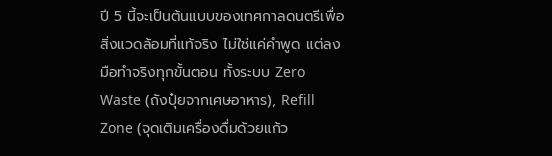ปี 5 นี้จะเป็นต้นแบบของเทศกาลดนตรีเพื่อสิ่งแวดล้อมที่แท้จริง ไม่ใช่แค่คำพูด แต่ลงมือทำจริงทุกขั้นตอน ทั้งระบบ Zero Waste (ถังปุ๋ยจากเศษอาหาร), Refill Zone (จุดเติมเครื่องดื่มด้วยแก้ว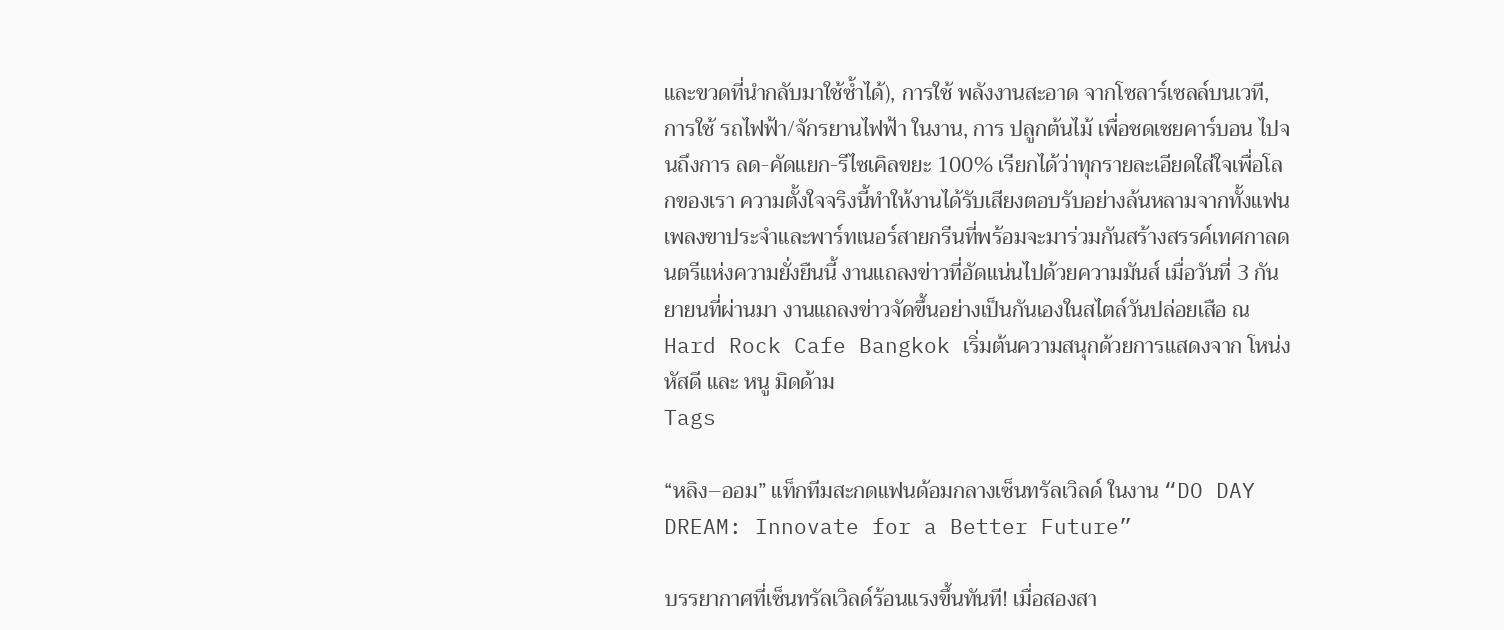และขวดที่นำกลับมาใช้ซ้ำได้), การใช้ พลังงานสะอาด จากโซลาร์เซลล์บนเวที, การใช้ รถไฟฟ้า/จักรยานไฟฟ้า ในงาน, การ ปลูกต้นไม้ เพื่อชดเชยคาร์บอน ไปจนถึงการ ลด-คัดแยก-รีไซเคิลขยะ 100% เรียกได้ว่าทุกรายละเอียดใส่ใจเพื่อโลกของเรา ความตั้งใจจริงนี้ทำให้งานได้รับเสียงตอบรับอย่างล้นหลามจากทั้งแฟนเพลงขาประจำและพาร์ทเนอร์สายกรีนที่พร้อมจะมาร่วมกันสร้างสรรค์เทศกาลดนตรีแห่งความยั่งยืนนี้ งานแถลงข่าวที่อัดแน่นไปด้วยความมันส์ เมื่อวันที่ 3 กันยายนที่ผ่านมา งานแถลงข่าวจัดขึ้นอย่างเป็นกันเองในสไตล์วันปล่อยเสือ ณ Hard Rock Cafe Bangkok เริ่มต้นความสนุกด้วยการแสดงจาก โหน่ง หัสดี และ หนู มิดด้าม
Tags

“หลิง–ออม” แท็กทีมสะกดแฟนด้อมกลางเซ็นทรัลเวิลด์ ในงาน “DO DAY DREAM: Innovate for a Better Future”

บรรยากาศที่เซ็นทรัลเวิลด์ร้อนแรงขึ้นทันที! เมื่อสองสา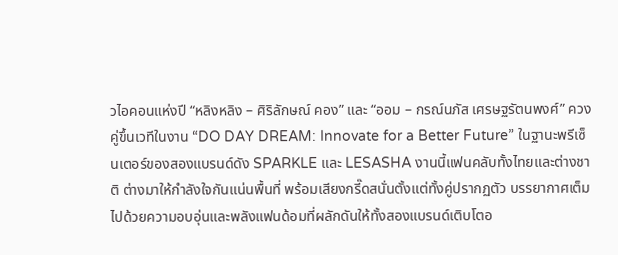วไอคอนแห่งปี “หลิงหลิง – ศิริลักษณ์ คอง” และ “ออม – กรณ์นภัส เศรษฐรัตนพงศ์” ควงคู่ขึ้นเวทีในงาน “DO DAY DREAM: Innovate for a Better Future” ในฐานะพรีเซ็นเตอร์ของสองแบรนด์ดัง SPARKLE และ LESASHA งานนี้แฟนคลับทั้งไทยและต่างชาติ ต่างมาให้กำลังใจกันแน่นพื้นที่ พร้อมเสียงกรี๊ดสนั่นตั้งแต่ทั้งคู่ปรากฏตัว บรรยากาศเต็มไปด้วยความอบอุ่นและพลังแฟนด้อมที่ผลักดันให้ทั้งสองแบรนด์เติบโตอ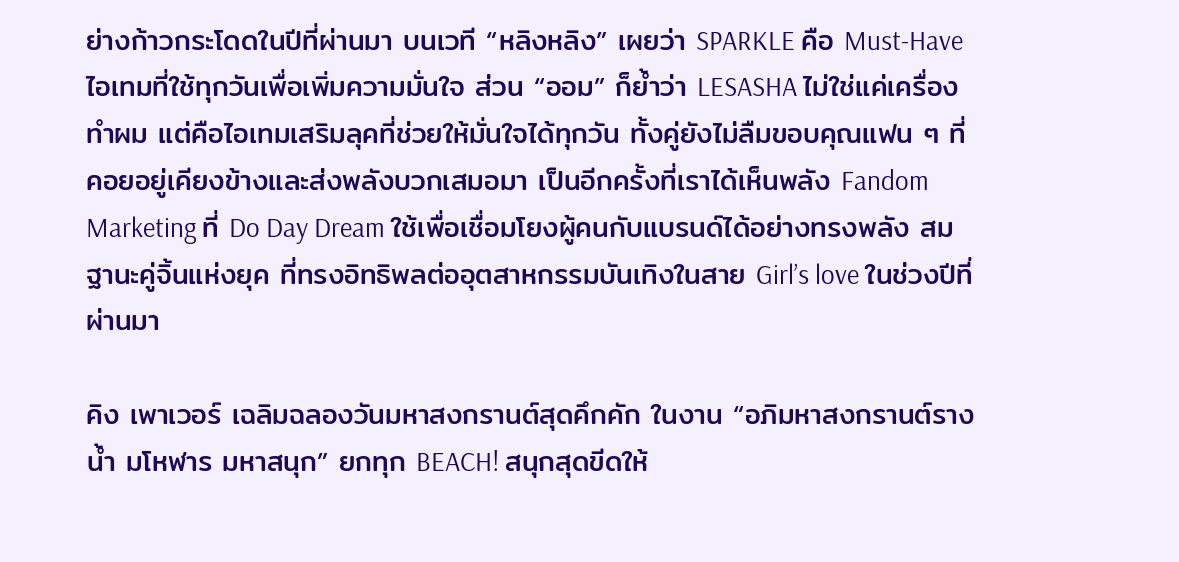ย่างก้าวกระโดดในปีที่ผ่านมา บนเวที “หลิงหลิง” เผยว่า SPARKLE คือ Must-Have ไอเทมที่ใช้ทุกวันเพื่อเพิ่มความมั่นใจ ส่วน “ออม” ก็ย้ำว่า LESASHA ไม่ใช่แค่เครื่องทำผม แต่คือไอเทมเสริมลุคที่ช่วยให้มั่นใจได้ทุกวัน ทั้งคู่ยังไม่ลืมขอบคุณแฟน ๆ ที่คอยอยู่เคียงข้างและส่งพลังบวกเสมอมา เป็นอีกครั้งที่เราได้เห็นพลัง Fandom Marketing ที่ Do Day Dream ใช้เพื่อเชื่อมโยงผู้คนกับแบรนด์ได้อย่างทรงพลัง สมฐานะคู่จิ้นแห่งยุค ที่ทรงอิทธิพลต่ออุตสาหกรรมบันเทิงในสาย Girl’s love ในช่วงปีที่ผ่านมา

คิง เพาเวอร์ เฉลิมฉลองวันมหาสงกรานต์สุดคึกคัก ในงาน “อภิมหาสงกรานต์รางน้ำ มโหฬาร มหาสนุก” ยกทุก BEACH! สนุกสุดขีดให้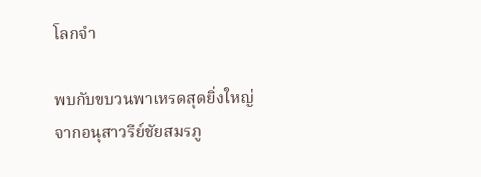โลกจำ

พบกับขบวนพาเหรดสุดยิ่งใหญ่จากอนุสาวรีย์ชัยสมรภู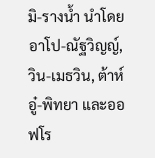มิ-รางน้ำ นำโดย อาโป-ณัฐวิญญ์, วิน-เมธวิน, ต้าห์อู๋-พิทยา และออฟโร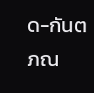ด-กันตภณ